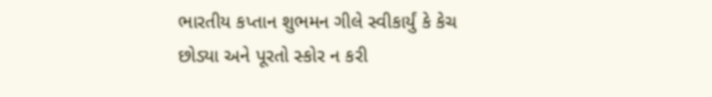ભારતીય કપ્તાન શુભમન ગીલે સ્વીકાર્યું કે કેચ છોડ્યા અને પૂરતો સ્કોર ન કરી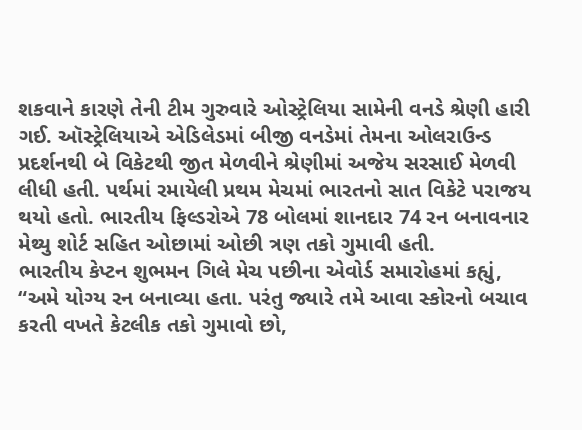શકવાને કારણે તેની ટીમ ગુરુવારે ઓસ્ટ્રેલિયા સામેની વનડે શ્રેણી હારી ગઈ. ઑસ્ટ્રેલિયાએ એડિલેડમાં બીજી વનડેમાં તેમના ઓલરાઉન્ડ પ્રદર્શનથી બે વિકેટથી જીત મેળવીને શ્રેણીમાં અજેય સરસાઈ મેળવી લીધી હતી. પર્થમાં રમાયેલી પ્રથમ મેચમાં ભારતનો સાત વિકેટે પરાજય થયો હતો. ભારતીય ફિલ્ડરોએ 78 બોલમાં શાનદાર 74 રન બનાવનાર મેથ્યુ શોર્ટ સહિત ઓછામાં ઓછી ત્રણ તકો ગુમાવી હતી.
ભારતીય કેપ્ટન શુભમન ગિલે મેચ પછીના એવોર્ડ સમારોહમાં કહ્યું, “અમે યોગ્ય રન બનાવ્યા હતા. પરંતુ જ્યારે તમે આવા સ્કોરનો બચાવ કરતી વખતે કેટલીક તકો ગુમાવો છો,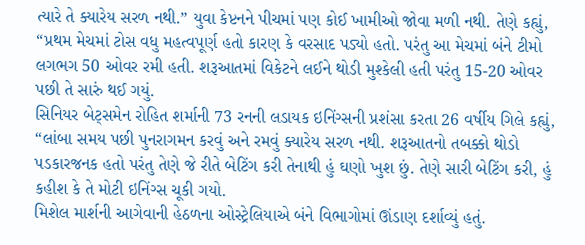ત્યારે તે ક્યારેય સરળ નથી.” યુવા કેપ્ટનને પીચમાં પણ કોઈ ખામીઓ જોવા મળી નથી. તેણે કહ્યું, “પ્રથમ મેચમાં ટોસ વધુ મહત્વપૂર્ણ હતો કારણ કે વરસાદ પડ્યો હતો. પરંતુ આ મેચમાં બંને ટીમો લગભગ 50 ઓવર રમી હતી. શરૂઆતમાં વિકેટને લઈને થોડી મુશ્કેલી હતી પરંતુ 15-20 ઓવર પછી તે સારું થઈ ગયું.
સિનિયર બેટ્સમેન રોહિત શર્માની 73 રનની લડાયક ઇનિંગ્સની પ્રશંસા કરતા 26 વર્ષીય ગિલે કહ્યું, “લાંબા સમય પછી પુનરાગમન કરવું અને રમવું ક્યારેય સરળ નથી. શરૂઆતનો તબક્કો થોડો પડકારજનક હતો પરંતુ તેણે જે રીતે બેટિંગ કરી તેનાથી હું ઘણો ખુશ છું. તેણે સારી બેટિંગ કરી, હું કહીશ કે તે મોટી ઇનિંગ્સ ચૂકી ગયો.
મિશેલ માર્શની આગેવાની હેઠળના ઓસ્ટ્રેલિયાએ બંને વિભાગોમાં ઊંડાણ દર્શાવ્યું હતું.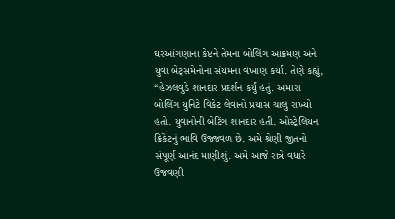ઘરઆંગણાના કેપ્ટને તેમના બોલિંગ આક્રમણ અને યુવા બેટ્સમેનોના સંયમના વખાણ કર્યા. તેણે કહ્યું, “હેઝલવુડે શાનદાર પ્રદર્શન કર્યું હતું. અમારા બોલિંગ યુનિટે વિકેટ લેવાનો પ્રયાસ ચાલુ રાખ્યો હતો. યુવાનોની બેટિંગ શાનદાર હતી. ઓસ્ટ્રેલિયન ક્રિકેટનું ભાવિ ઉજ્જવળ છે. અમે શ્રેણી જીતનો સંપૂર્ણ આનંદ માણીશું. અમે આજે રાત્રે વધારે ઉજવણી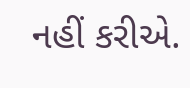નહીં કરીએ.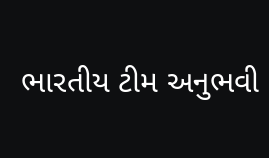ભારતીય ટીમ અનુભવી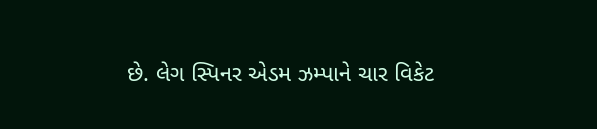છે. લેગ સ્પિનર એડમ ઝમ્પાને ચાર વિકેટ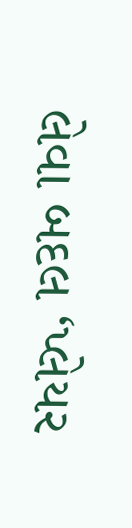લેવા બદલ ‘પ્લેયર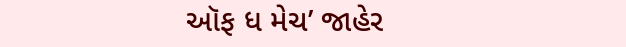ઑફ ધ મેચ’ જાહેર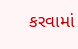કરવામાં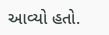આવ્યો હતો.